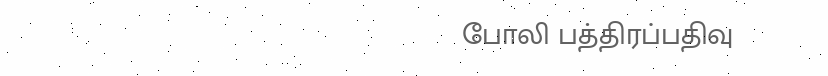போலி பத்திரப்பதிவு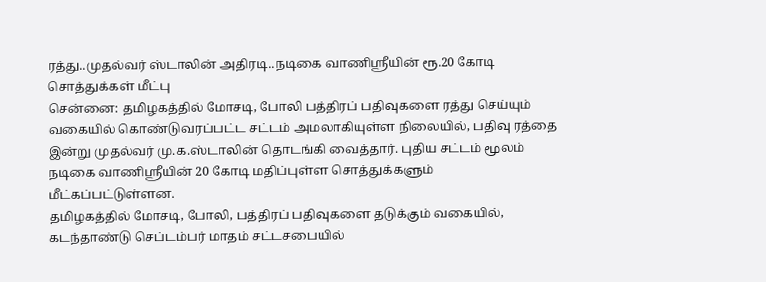ரத்து..முதல்வர் ஸ்டாலின் அதிரடி..நடிகை வாணிஸ்ரீயின் ரூ.20 கோடி சொத்துக்கள் மீட்பு
சென்னை: தமிழகத்தில் மோசடி, போலி பத்திரப் பதிவுகளை ரத்து செய்யும் வகையில் கொண்டுவரப்பட்ட சட்டம் அமலாகியுள்ள நிலையில், பதிவு ரத்தை இன்று முதல்வர் மு.க.ஸ்டாலின் தொடங்கி வைத்தார். புதிய சட்டம் மூலம் நடிகை வாணிஸ்ரீயின் 20 கோடி மதிப்புள்ள சொத்துக்களும் மீட்கப்பட்டுள்ளன.
தமிழகத்தில் மோசடி, போலி, பத்திரப் பதிவுகளை தடுக்கும் வகையில், கடந்தாண்டு செப்டம்பர் மாதம் சட்டசபையில்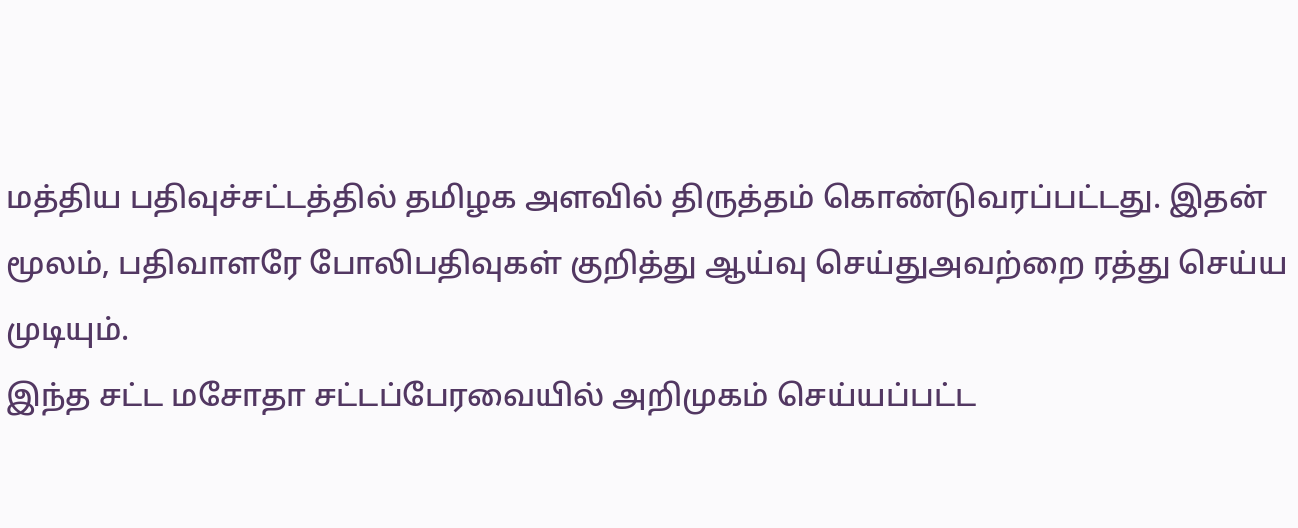மத்திய பதிவுச்சட்டத்தில் தமிழக அளவில் திருத்தம் கொண்டுவரப்பட்டது. இதன் மூலம், பதிவாளரே போலிபதிவுகள் குறித்து ஆய்வு செய்துஅவற்றை ரத்து செய்ய முடியும்.
இந்த சட்ட மசோதா சட்டப்பேரவையில் அறிமுகம் செய்யப்பட்ட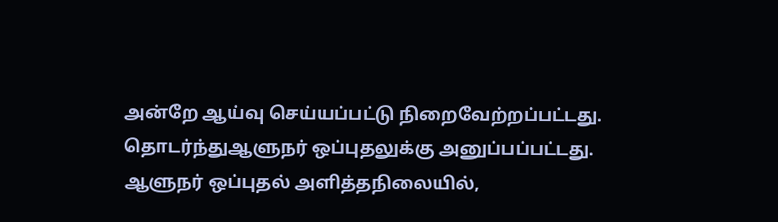அன்றே ஆய்வு செய்யப்பட்டு நிறைவேற்றப்பட்டது. தொடர்ந்துஆளுநர் ஒப்புதலுக்கு அனுப்பப்பட்டது. ஆளுநர் ஒப்புதல் அளித்தநிலையில்,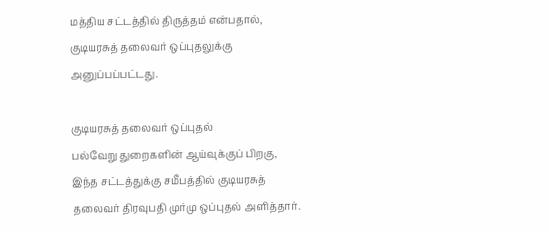மத்திய சட்டத்தில் திருத்தம் என்பதால், குடியரசுத் தலைவர் ஒப்புதலுக்கு அனுப்பப்பட்டது.

குடியரசுத் தலைவர் ஒப்புதல்
பல்வேறு துறைகளின் ஆய்வுக்குப் பிறகு, இந்த சட்டத்துக்கு சமீபத்தில் குடியரசுத் தலைவர் திரவுபதி முர்மு ஒப்புதல் அளித்தார்.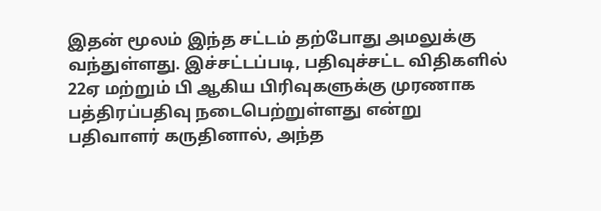இதன் மூலம் இந்த சட்டம் தற்போது அமலுக்கு வந்துள்ளது. இச்சட்டப்படி, பதிவுச்சட்ட விதிகளில் 22ஏ மற்றும் பி ஆகிய பிரிவுகளுக்கு முரணாக பத்திரப்பதிவு நடைபெற்றுள்ளது என்று பதிவாளர் கருதினால், அந்த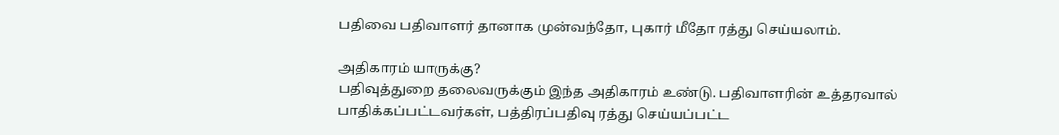பதிவை பதிவாளர் தானாக முன்வந்தோ, புகார் மீதோ ரத்து செய்யலாம்.

அதிகாரம் யாருக்கு?
பதிவுத்துறை தலைவருக்கும் இந்த அதிகாரம் உண்டு. பதிவாளரின் உத்தரவால் பாதிக்கப்பட்டவர்கள், பத்திரப்பதிவு ரத்து செய்யப்பட்ட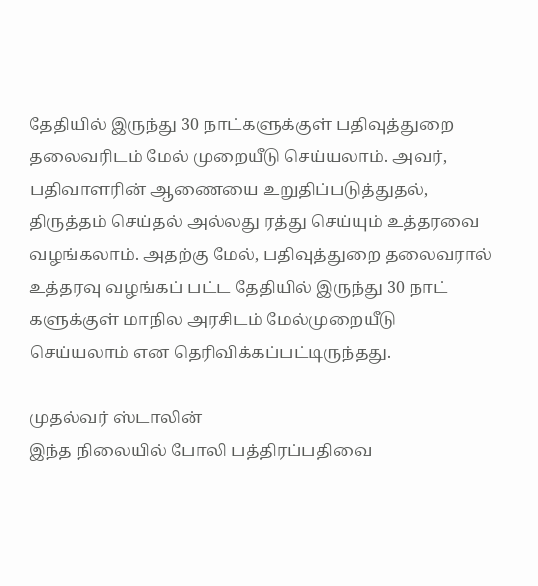தேதியில் இருந்து 30 நாட்களுக்குள் பதிவுத்துறை தலைவரிடம் மேல் முறையீடு செய்யலாம். அவர், பதிவாளரின் ஆணையை உறுதிப்படுத்துதல், திருத்தம் செய்தல் அல்லது ரத்து செய்யும் உத்தரவை வழங்கலாம். அதற்கு மேல், பதிவுத்துறை தலைவரால் உத்தரவு வழங்கப் பட்ட தேதியில் இருந்து 30 நாட் களுக்குள் மாநில அரசிடம் மேல்முறையீடு செய்யலாம் என தெரிவிக்கப்பட்டிருந்தது.

முதல்வர் ஸ்டாலின்
இந்த நிலையில் போலி பத்திரப்பதிவை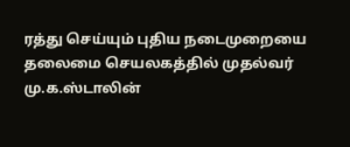ரத்து செய்யும் புதிய நடைமுறையை தலைமை செயலகத்தில் முதல்வர் மு.க.ஸ்டாலின்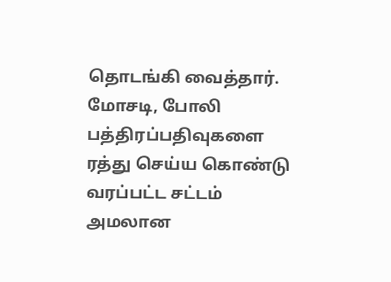தொடங்கி வைத்தார். மோசடி, போலி பத்திரப்பதிவுகளை ரத்து செய்ய கொண்டு வரப்பட்ட சட்டம் அமலான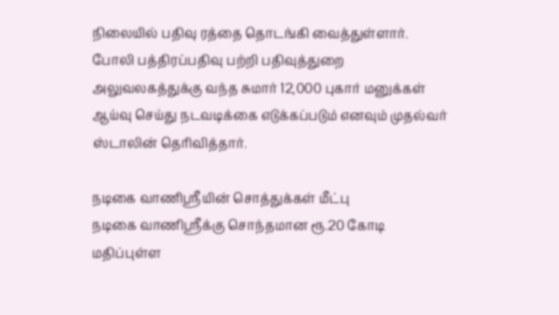நிலையில் பதிவு ரத்தை தொடங்கி வைத்துள்ளார். போலி பத்திரப்பதிவு பற்றி பதிவுத்துறை அலுவலகத்துக்கு வந்த சுமார் 12,000 புகார் மனுக்கள் ஆய்வு செய்து நடவடிக்கை எடுக்கப்படும் எனவும் முதல்வர் ஸ்டாலின் தெரிவித்தார்.

நடிகை வாணிஸ்ரீயின் சொத்துக்கள் மீட்பு
நடிகை வாணிஸ்ரீக்கு சொந்தமான ரூ.20 கோடி மதிப்புள்ள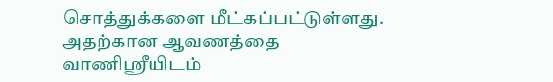சொத்துக்களை மீட்கப்பட்டுள்ளது. அதற்கான ஆவணத்தை வாணிஸ்ரீயிடம்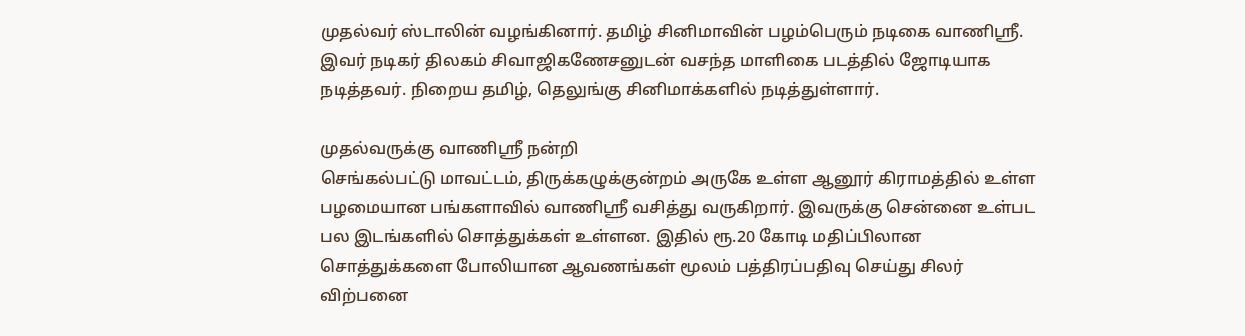முதல்வர் ஸ்டாலின் வழங்கினார். தமிழ் சினிமாவின் பழம்பெரும் நடிகை வாணிஸ்ரீ. இவர் நடிகர் திலகம் சிவாஜிகணேசனுடன் வசந்த மாளிகை படத்தில் ஜோடியாக நடித்தவர். நிறைய தமிழ், தெலுங்கு சினிமாக்களில் நடித்துள்ளார்.

முதல்வருக்கு வாணிஸ்ரீ நன்றி
செங்கல்பட்டு மாவட்டம், திருக்கழுக்குன்றம் அருகே உள்ள ஆனூர் கிராமத்தில் உள்ள பழமையான பங்களாவில் வாணிஸ்ரீ வசித்து வருகிறார். இவருக்கு சென்னை உள்பட பல இடங்களில் சொத்துக்கள் உள்ளன. இதில் ரூ.20 கோடி மதிப்பிலான சொத்துக்களை போலியான ஆவணங்கள் மூலம் பத்திரப்பதிவு செய்து சிலர் விற்பனை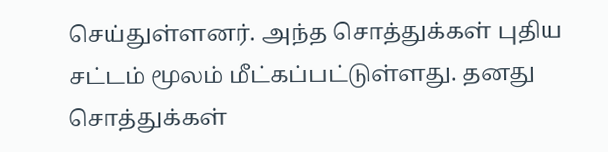செய்துள்ளனர். அந்த சொத்துக்கள் புதிய சட்டம் மூலம் மீட்கப்பட்டுள்ளது. தனது சொத்துக்கள்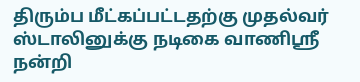திரும்ப மீட்கப்பட்டதற்கு முதல்வர் ஸ்டாலினுக்கு நடிகை வாணிஸ்ரீ நன்றி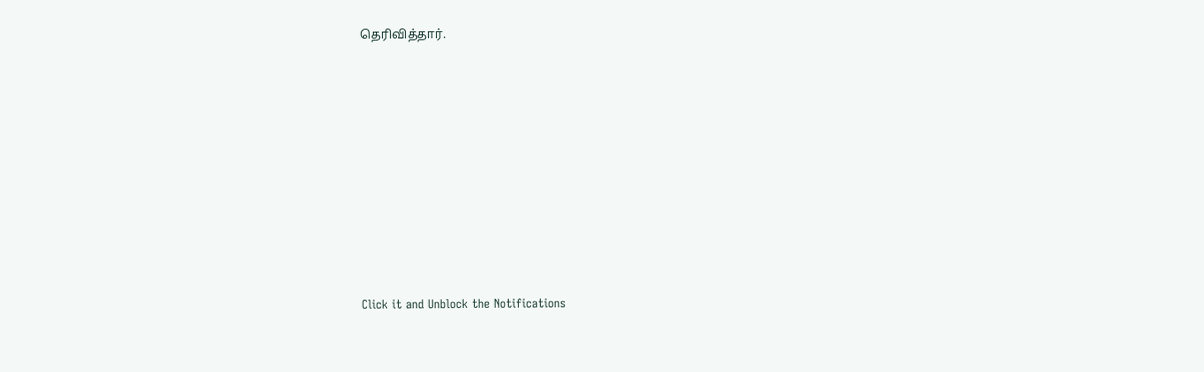தெரிவித்தார்.












Click it and Unblock the Notifications